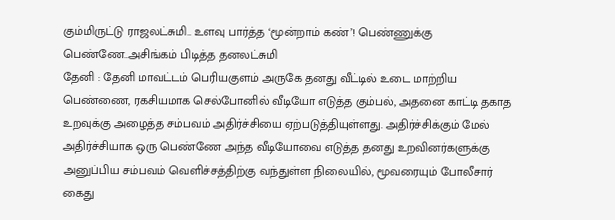கும்மிருட்டு ராஜலட்சுமி.. உளவு பார்த்த ‘மூன்றாம் கண்’! பெண்ணுக்கு பெண்ணே..அசிங்கம் பிடித்த தனலட்சுமி
தேனி : தேனி மாவட்டம் பெரியகுளம் அருகே தனது வீட்டில் உடை மாற்றிய பெண்ணை, ரகசியமாக செல்போனில் வீடியோ எடுத்த கும்பல், அதனை காட்டி தகாத உறவுக்கு அழைத்த சம்பவம் அதிர்ச்சியை ஏற்படுத்தியுள்ளது. அதிர்ச்சிக்கும் மேல் அதிர்ச்சியாக ஒரு பெண்ணே அந்த வீடியோவை எடுத்த தனது உறவினர்களுக்கு அனுப்பிய சம்பவம் வெளிச்சத்திற்கு வந்துள்ள நிலையில், மூவரையும் போலீசார் கைது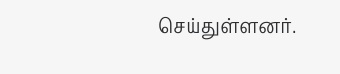செய்துள்ளனர்.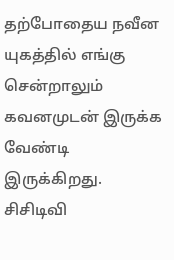தற்போதைய நவீன யுகத்தில் எங்கு சென்றாலும் கவனமுடன் இருக்க வேண்டி இருக்கிறது. சிசிடிவி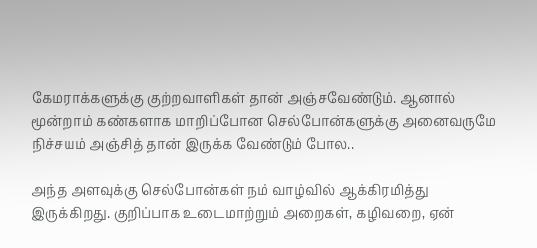கேமராக்களுக்கு குற்றவாளிகள் தான் அஞ்சவேண்டும். ஆனால் மூன்றாம் கண்களாக மாறிப்போன செல்போன்களுக்கு அனைவருமே நிச்சயம் அஞ்சித் தான் இருக்க வேண்டும் போல..

அந்த அளவுக்கு செல்போன்கள் நம் வாழ்வில் ஆக்கிரமித்து இருக்கிறது. குறிப்பாக உடைமாற்றும் அறைகள், கழிவறை, ஏன்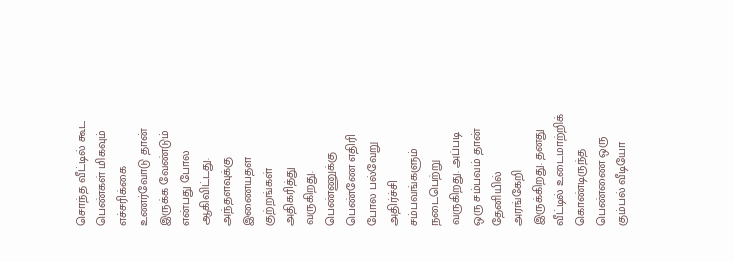சொந்த வீட்டில் கூட பெண்கள் மிகவும் எச்சரிக்கை உணர்வோடு தான் இருக்க வேண்டும் என்பது போல ஆகிவிட்டது.
அந்தளவுக்கு இணையதள குற்றங்கள் அதிகரித்து வருகிறது. பெண்ணுக்கு பெண்ணே எதிரி போல பல்வேறு அதிர்ச்சி சம்பவங்களும் நடைபெற்று வருகிறது. அப்படி ஒரு சம்பவம் தான் தேனியில் அரங்கேறி இருக்கிறது. தனது வீட்டில் உடைமாற்றிக் கொண்டிருந்த பெண்ணை ஒரு கும்பல் வீடியோ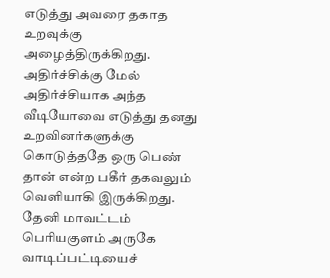எடுத்து அவரை தகாத உறவுக்கு அழைத்திருக்கிறது. அதிர்ச்சிக்கு மேல் அதிர்ச்சியாக அந்த வீடியோவை எடுத்து தனது உறவினர்களுக்கு கொடுத்ததே ஒரு பெண் தான் என்ற பகீர் தகவலும் வெளியாகி இருக்கிறது.
தேனி மாவட்டம் பெரியகுளம் அருகே வாடிப்பட்டியைச்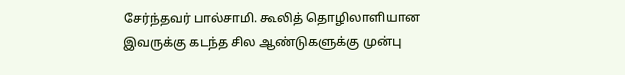சேர்ந்தவர் பால்சாமி. கூலித் தொழிலாளியான இவருக்கு கடந்த சில ஆண்டுகளுக்கு முன்பு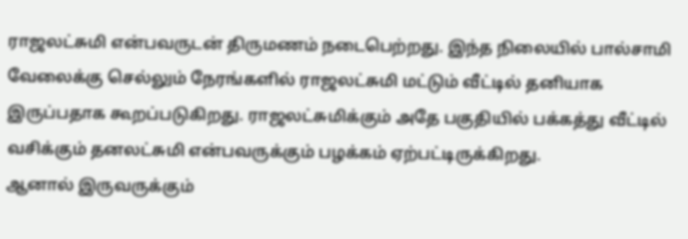ராஜலட்சுமி என்பவருடன் திருமணம் நடைபெற்றது. இந்த நிலையில் பால்சாமி வேலைக்கு செல்லும் நேரங்களில் ராஜலட்சுமி மட்டும் வீட்டில் தனியாக இருப்பதாக கூறப்படுகிறது. ராஜலட்சுமிக்கும் அதே பகுதியில் பக்கத்து வீட்டில் வசிக்கும் தனலட்சுமி என்பவருக்கும் பழக்கம் ஏற்பட்டிருக்கிறது.
ஆனால் இருவருக்கும்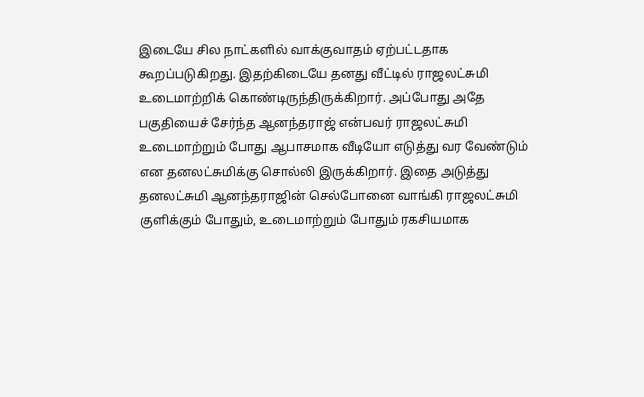இடையே சில நாட்களில் வாக்குவாதம் ஏற்பட்டதாக கூறப்படுகிறது. இதற்கிடையே தனது வீட்டில் ராஜலட்சுமி உடைமாற்றிக் கொண்டிருந்திருக்கிறார். அப்போது அதே பகுதியைச் சேர்ந்த ஆனந்தராஜ் என்பவர் ராஜலட்சுமி உடைமாற்றும் போது ஆபாசமாக வீடியோ எடுத்து வர வேண்டும் என தனலட்சுமிக்கு சொல்லி இருக்கிறார். இதை அடுத்து தனலட்சுமி ஆனந்தராஜின் செல்போனை வாங்கி ராஜலட்சுமி குளிக்கும் போதும், உடைமாற்றும் போதும் ரகசியமாக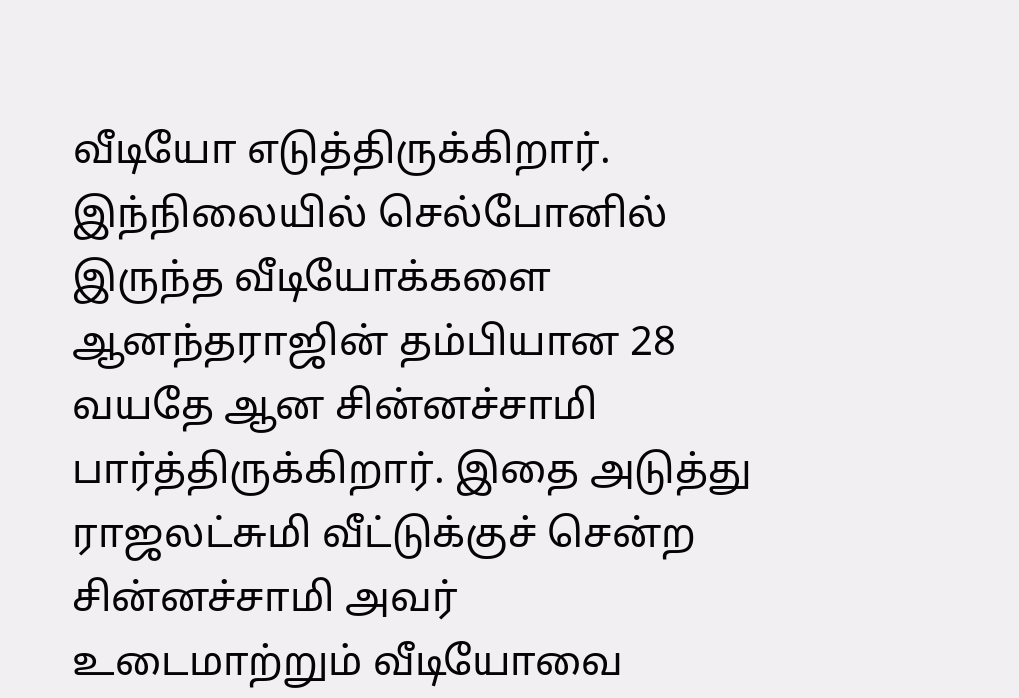வீடியோ எடுத்திருக்கிறார்.
இந்நிலையில் செல்போனில் இருந்த வீடியோக்களை ஆனந்தராஜின் தம்பியான 28 வயதே ஆன சின்னச்சாமி பார்த்திருக்கிறார். இதை அடுத்து ராஜலட்சுமி வீட்டுக்குச் சென்ற சின்னச்சாமி அவர் உடைமாற்றும் வீடியோவை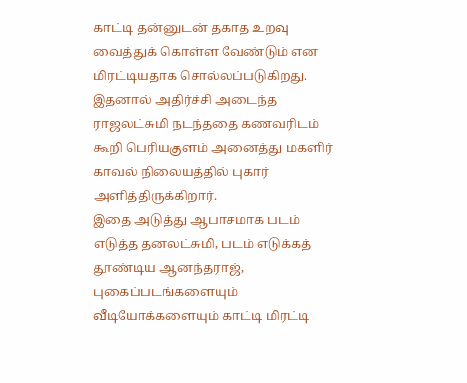காட்டி தன்னுடன் தகாத உறவு வைத்துக் கொள்ள வேண்டும் என மிரட்டியதாக சொல்லப்படுகிறது. இதனால் அதிர்ச்சி அடைந்த ராஜலட்சுமி நடந்ததை கணவரிடம் கூறி பெரியகுளம் அனைத்து மகளிர் காவல் நிலையத்தில் புகார் அளித்திருக்கிறார்.
இதை அடுத்து ஆபாசமாக படம் எடுத்த தனலட்சுமி, படம் எடுக்கத் தூண்டிய ஆனந்தராஜ், புகைப்படங்களையும் வீடியோக்களையும் காட்டி மிரட்டி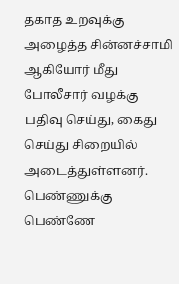தகாத உறவுக்கு அழைத்த சின்னச்சாமி ஆகியோர் மீது போலீசார் வழக்கு பதிவு செய்து, கைது செய்து சிறையில் அடைத்துள்ளனர். பெண்ணுக்கு பெண்ணே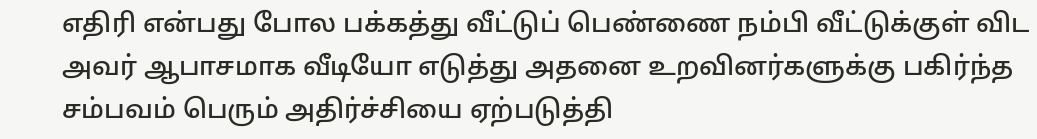எதிரி என்பது போல பக்கத்து வீட்டுப் பெண்ணை நம்பி வீட்டுக்குள் விட அவர் ஆபாசமாக வீடியோ எடுத்து அதனை உறவினர்களுக்கு பகிர்ந்த சம்பவம் பெரும் அதிர்ச்சியை ஏற்படுத்தி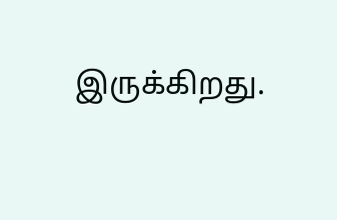இருக்கிறது.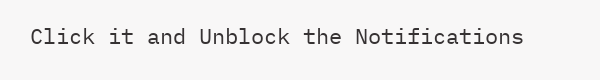Click it and Unblock the Notifications